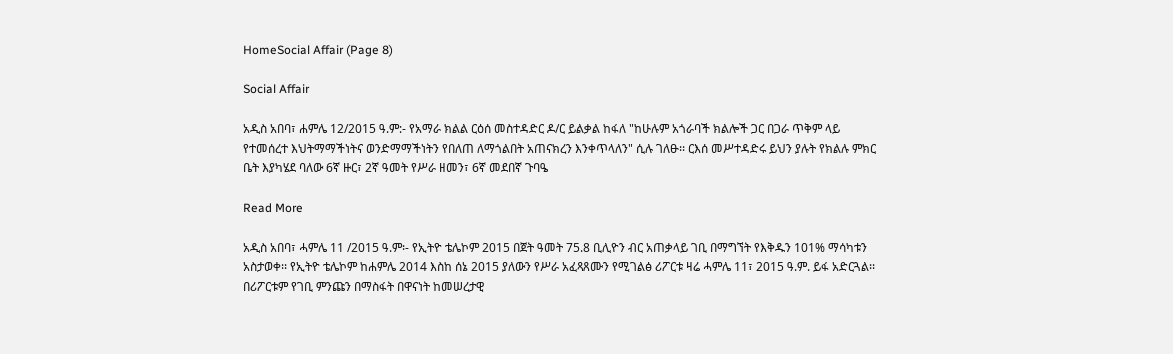HomeSocial Affair (Page 8)

Social Affair

አዲስ አበባ፣ ሐምሌ 12/2015 ዓ.ም:- የአማራ ክልል ርዕሰ መስተዳድር ዶ/ር ይልቃል ከፋለ "ከሁሉም አጎራባች ክልሎች ጋር በጋራ ጥቅም ላይ የተመሰረተ እህትማማችነትና ወንድማማችነትን የበለጠ ለማጎልበት አጠናክረን እንቀጥላለን" ሲሉ ገለፁ፡፡ ርእሰ መሥተዳድሩ ይህን ያሉት የክልሉ ምክር ቤት እያካሄደ ባለው 6ኛ ዙር፣ 2ኛ ዓመት የሥራ ዘመን፣ 6ኛ መደበኛ ጉባዔ

Read More

አዲስ አበባ፣ ሓምሌ 11 /2015 ዓ.ም፡- የኢትዮ ቴሌኮም 2015 በጀት ዓመት 75.8 ቢሊዮን ብር አጠቃላይ ገቢ በማግኘት የእቅዱን 101% ማሳካቱን አስታወቀ፡፡ የኢትዮ ቴሌኮም ከሐምሌ 2014 እስከ ሰኔ 2015 ያለውን የሥራ አፈጻጸሙን የሚገልፅ ሪፖርቱ ዛሬ ሓምሌ 11፣ 2015 ዓ.ም. ይፋ አድርጓል፡፡ በሪፖርቱም የገቢ ምንጩን በማስፋት በዋናነት ከመሠረታዊ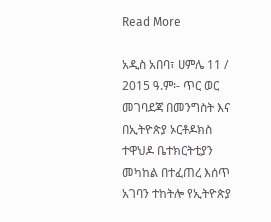Read More

አዲስ አበባ፣ ሀምሌ 11 / 2015 ዓ.ም፡- ጥር ወር መገባደጃ በመንግስት እና በኢትዮጵያ ኦርቶዶክስ ተዋህዶ ቤተክርትቲያን መካከል በተፈጠረ እሰጥ አገባን ተከትሎ የኢትዮጵያ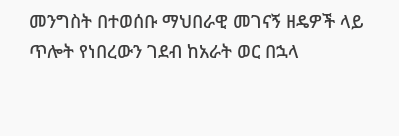መንግስት በተወሰቡ ማህበራዊ መገናኝ ዘዴዎች ላይ ጥሎት የነበረውን ገደብ ከአራት ወር በኋላ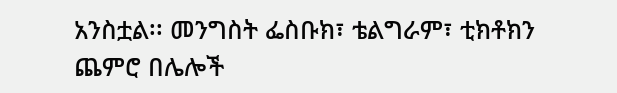አንስቷል፡፡ መንግስት ፌስቡክ፣ ቴልግራም፣ ቲክቶክን ጨምሮ በሌሎች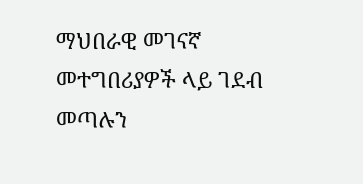ማህበራዊ መገናኛ መተግበሪያዎች ላይ ገደብ መጣሉን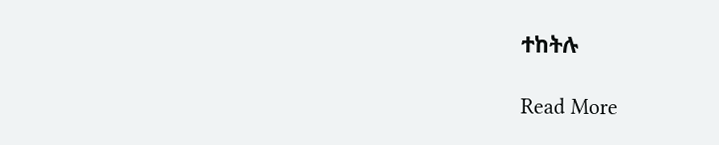ተከትሉ

Read More